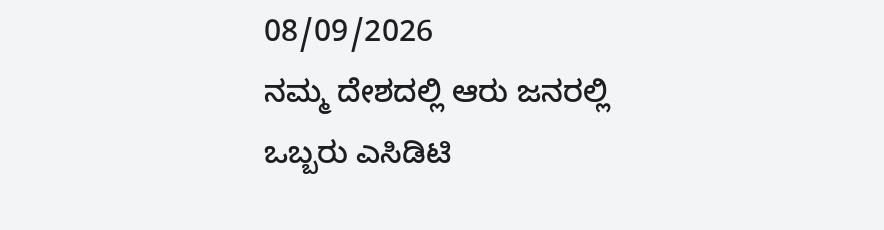08/09/2026
ನಮ್ಮ ದೇಶದಲ್ಲಿ ಆರು ಜನರಲ್ಲಿ ಒಬ್ಬರು ಎಸಿಡಿಟಿ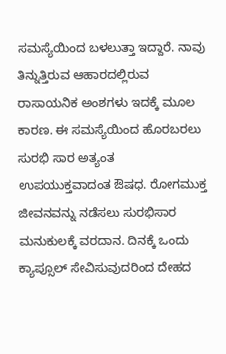ಸಮಸ್ಯೆಯಿಂದ ಬಳಲುತ್ತಾ ಇದ್ದಾರೆ. ನಾವು ತಿನ್ನುತ್ತಿರುವ ಆಹಾರದಲ್ಲಿರುವ ರಾಸಾಯನಿಕ ಅಂಶಗಳು ಇದಕ್ಕೆ ಮೂಲ ಕಾರಣ. ಈ ಸಮಸ್ಯೆಯಿಂದ ಹೊರಬರಲು ಸುರಭಿ ಸಾರ ಅತ್ಯಂತ ಉಪಯುಕ್ತವಾದಂತ ಔಷಧ. ರೋಗಮುಕ್ತ ಜೀವನವನ್ನು ನಡೆಸಲು ಸುರಭಿಸಾರ ಮನುಕುಲಕ್ಕೆ ವರದಾನ. ದಿನಕ್ಕೆ ಒಂದು ಕ್ಯಾಪ್ಸೂಲ್ ಸೇವಿಸುವುದರಿಂದ ದೇಹದ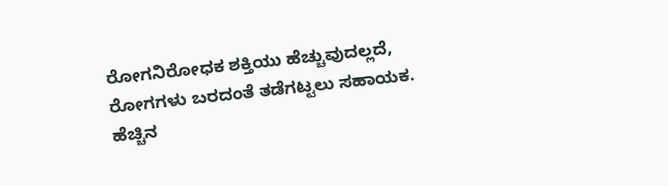ರೋಗನಿರೋಧಕ ಶಕ್ತಿಯು ಹೆಚ್ಚುವುದಲ್ಲದೆ, ರೋಗಗಳು ಬರದಂತೆ ತಡೆಗಟ್ಟಲು ಸಹಾಯಕ.
ಹೆಚ್ಚಿನ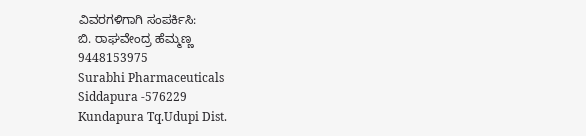ವಿವರಗಳಿಗಾಗಿ ಸಂಪರ್ಕಿಸಿ:
ಬಿ. ರಾಘವೇಂದ್ರ ಹೆಮ್ಮಣ್ಣ
9448153975
Surabhi Pharmaceuticals
Siddapura -576229
Kundapura Tq.Udupi Dist.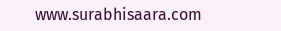www.surabhisaara.com